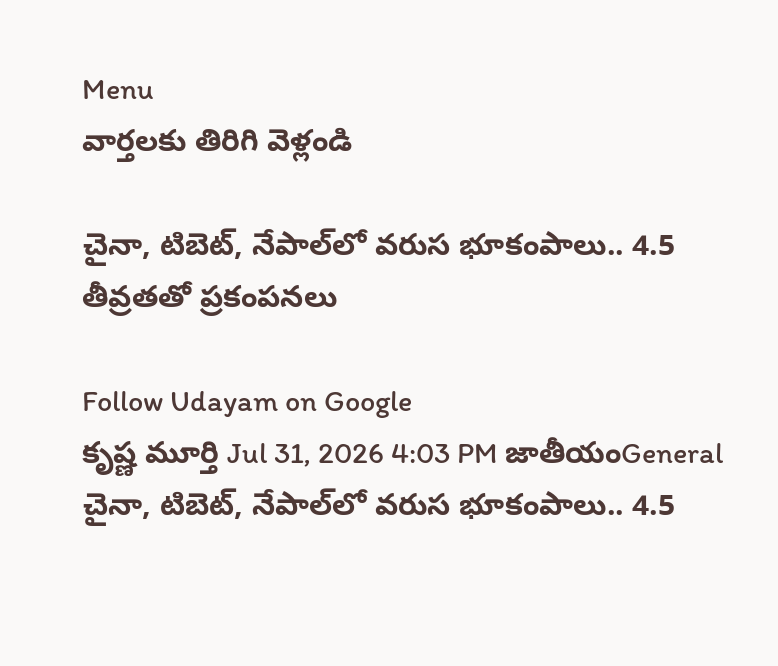Menu
వార్తలకు తిరిగి వెళ్లండి

చైనా, టిబెట్, నేపాల్‌లో వరుస భూకంపాలు.. 4.5 తీవ్రతతో ప్రకంపనలు

Follow Udayam on Google
కృష్ణ మూర్తి Jul 31, 2026 4:03 PM జాతీయంGeneral
చైనా, టిబెట్, నేపాల్‌లో వరుస భూకంపాలు.. 4.5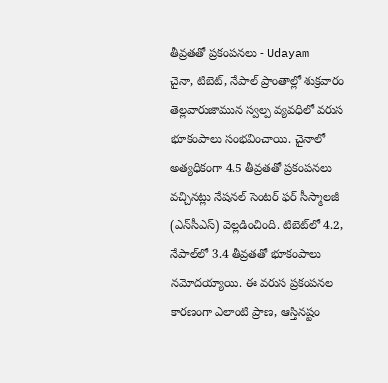తీవ్రతతో ప్రకంపనలు - Udayam
చైనా, టిబెట్, నేపాల్‌ ప్రాంతాల్లో శుక్రవారం తెల్లవారుజామున స్వల్ప వ్యవధిలో వరుస భూకంపాలు సంభవించాయి. చైనాలో అత్యధికంగా 4.5 తీవ్రతతో ప్రకంపనలు వచ్చినట్లు నేషనల్ సెంటర్ ఫర్ సీస్మాలజీ (ఎన్‌సీఎస్) వెల్లడించింది. టిబెట్‌లో 4.2, నేపాల్‌లో 3.4 తీవ్రతతో భూకంపాలు నమోదయ్యాయి. ఈ వరుస ప్రకంపనల కారణంగా ఎలాంటి ప్రాణ, ఆస్తినష్టం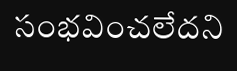సంభవించలేదని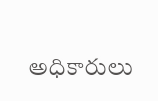అధికారులు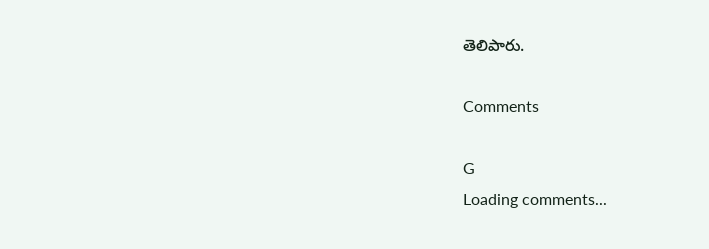తెలిపారు.

Comments

G
Loading comments...